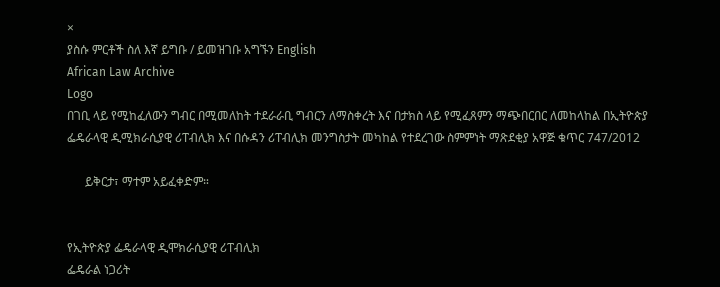×
ያስሱ ምርቶች ስለ እኛ ይግቡ / ይመዝገቡ አግኙን English
African Law Archive
Logo
በገቢ ላይ የሚከፈለውን ግብር በሚመለከት ተደራራቢ ግብርን ለማስቀረት እና በታክስ ላይ የሚፈጸምን ማጭበርበር ለመከላከል በኢትዮጵያ ፌዴራላዊ ዲሚክራሲያዊ ሪፐብሊክ እና በሱዳን ሪፐብሊክ መንግስታት መካከል የተደረገው ስምምነት ማጽደቂያ አዋጅ ቁጥር 747/2012

      ይቅርታ፣ ማተም አይፈቀድም።


የኢትዮጵያ ፌዴራላዊ ዲሞክራሲያዊ ሪፐብሊክ
ፌዴራል ነጋሪት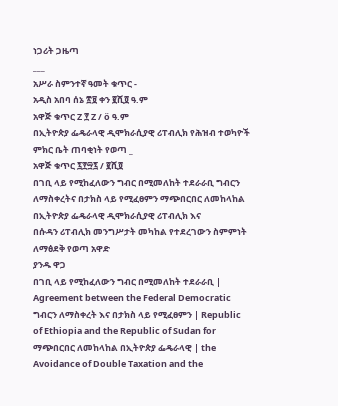ነጋሪት ጋዜጣ
___
አሥራ ስምንተኛ ዓመት ቁጥር -
አዲስ አበባ ሰኔ ፳፱ ቀን ፪ሺ፬ ዓ.ም
አዋጅ ቁጥር Z ፻ Z / ö ዓ.ም
በኢትዮጵያ ፌዴራላዊ ዲሞክራሲያዊ ሪፐብሊክ የሕዝብ ተወካዮች ምክር ቤት ጠባቂነት የወጣ _
አዋጅ ቁጥር ፯፻፵፯ / ፪ሺ፬
በገቢ ላይ የሚከፈለውን ግብር በሚመለከት ተደራራቢ ግብርን ለማስቀረትና በታክስ ላይ የሚፈፀምን ማጭበርበር ለመከላከል በኢትዮጵያ ፌዴራላዊ ዲሞክራሲያዊ ሪፐብሊክ እና
በሱዳን ሪፐብሊክ መንግሥታት መካከል የተደረገውን ስምምነት ለማፅደቅ የወጣ አዋድ
ያንዱ ዋጋ
በገቢ ላይ የሚከፈለውን ግብር በሚመለከት ተደራራቢ | Agreement between the Federal Democratic ግብርን ለማስቀረት እና በታክስ ላይ የሚፈፀምን | Republic of Ethiopia and the Republic of Sudan for ማጭበርበር ለመከላከል በኢትዮጵያ ፌዴራላዊ | the Avoidance of Double Taxation and the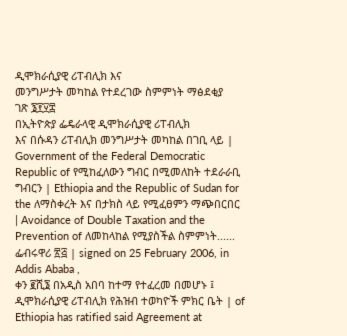ዲሞክራሲያዊ ሪፐብሊክ እና
መንግሥታት መካከል የተደረገው ስምምነት ማፅደቂያ
ገጽ ፮፻፶፰
በኢትዮጵያ ፌዴራላዊ ዲሞክራሲያዊ ሪፐብሊክ
እና በሱዳን ሪፐብሊክ መንግሥታት መካከል በገቢ ላይ | Government of the Federal Democratic Republic of የሚከፈለውን ግብር በሚመለከት ተደራራቢ ግብርን | Ethiopia and the Republic of Sudan for the ለማስቀረት እና በታክስ ላይ የሚፈፀምን ማጭበርበር | Avoidance of Double Taxation and the Prevention of ለመከላከል የሚያስችል ስምምነት...... ፌብሩዋሪ ፳፭ | signed on 25 February 2006, in Addis Ababa ,
ቀን ፪ሺ፮ በአዲስ አበባ ከተማ የተፈረመ በመሆኑ ፤
ዲሞክራሲያዊ ሪፐብሊክ የሕዝብ ተወካዮች ምክር ቤት | of Ethiopia has ratified said Agreement at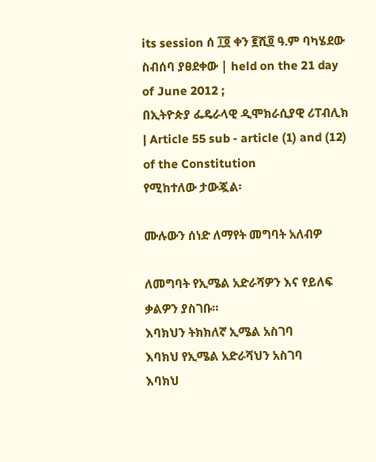its session ሰ ፲፬ ቀን ፪ሺ፬ ዓ.ም ባካሄደው ስብሰባ ያፀደቀው | held on the 21 day of June 2012 ;
በኢትዮጵያ ፌዴራላዊ ዲሞክራሲያዊ ሪፐብሊክ | Article 55 sub - article (1) and (12) of the Constitution
የሚከተለው ታውጇል፡

ሙሉውን ሰነድ ለማየት መግባት አለብዎ

ለመግባት የኢሜል አድራሻዎን እና የይለፍ ቃልዎን ያስገቡ።
እባክህን ትክክለኛ ኢሜል አስገባ
እባክህ የኢሜል አድራሻህን አስገባ
እባክህ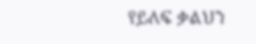የይለፍ ቃልህን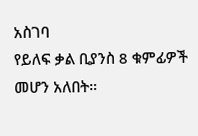አስገባ
የይለፍ ቃል ቢያንስ 8 ቁምፊዎች መሆን አለበት።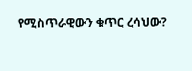የሚስጥራዊውን ቁጥር ረሳህው?